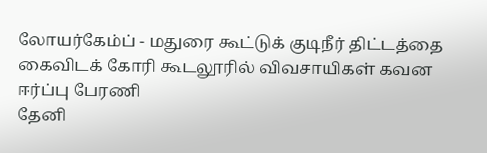லோயர்கேம்ப் - மதுரை கூட்டுக் குடிநீர் திட்டத்தை கைவிடக் கோரி கூடலூரில் விவசாயிகள் கவன ஈர்ப்பு பேரணி
தேனி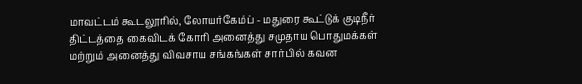மாவட்டம் கூடலூரில், லோயர்கேம்ப் - மதுரை கூட்டுக் குடிநீர் திட்டத்தை கைவிடக் கோரி அனைத்து சமுதாய பொதுமக்கள் மற்றும் அனைத்து விவசாய சங்கங்கள் சார்பில் கவன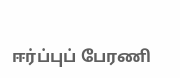ஈர்ப்புப் பேரணி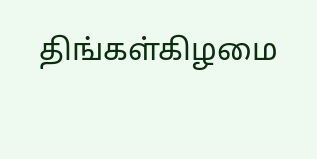திங்கள்கிழமை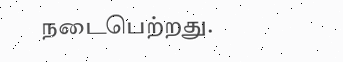நடைபெற்றது.